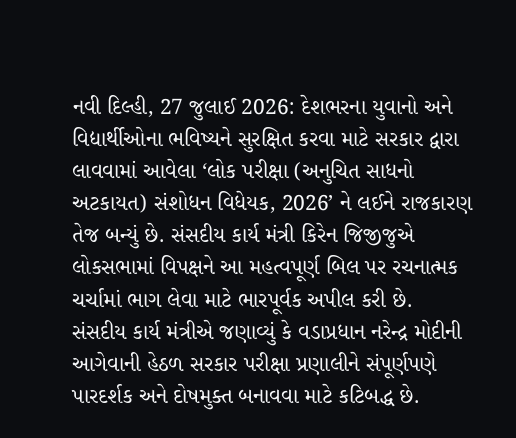નવી દિલ્હી, 27 જુલાઈ 2026: દેશભરના યુવાનો અને વિદ્યાર્થીઓના ભવિષ્યને સુરક્ષિત કરવા માટે સરકાર દ્વારા લાવવામાં આવેલા ‘લોક પરીક્ષા (અનુચિત સાધનો અટકાયત) સંશોધન વિધેયક, 2026’ ને લઈને રાજકારણ તેજ બન્યું છે. સંસદીય કાર્ય મંત્રી કિરેન જિજીજુએ લોકસભામાં વિપક્ષને આ મહત્વપૂર્ણ બિલ પર રચનાત્મક ચર્ચામાં ભાગ લેવા માટે ભારપૂર્વક અપીલ કરી છે.
સંસદીય કાર્ય મંત્રીએ જણાવ્યું કે વડાપ્રધાન નરેન્દ્ર મોદીની આગેવાની હેઠળ સરકાર પરીક્ષા પ્રણાલીને સંપૂર્ણપણે પારદર્શક અને દોષમુક્ત બનાવવા માટે કટિબદ્ધ છે.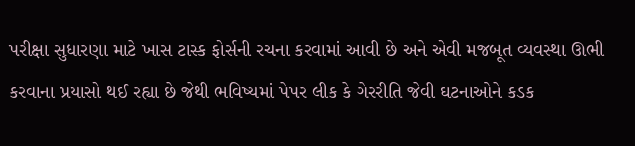પરીક્ષા સુધારણા માટે ખાસ ટાસ્ક ફોર્સની રચના કરવામાં આવી છે અને એવી મજબૂત વ્યવસ્થા ઊભી કરવાના પ્રયાસો થઈ રહ્યા છે જેથી ભવિષ્યમાં પેપર લીક કે ગેરરીતિ જેવી ઘટનાઓને કડક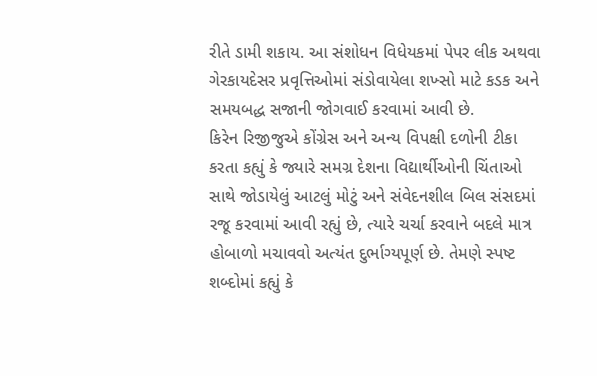રીતે ડામી શકાય. આ સંશોધન વિધેયકમાં પેપર લીક અથવા ગેરકાયદેસર પ્રવૃત્તિઓમાં સંડોવાયેલા શખ્સો માટે કડક અને સમયબદ્ધ સજાની જોગવાઈ કરવામાં આવી છે.
કિરેન રિજીજુએ કોંગ્રેસ અને અન્ય વિપક્ષી દળોની ટીકા કરતા કહ્યું કે જ્યારે સમગ્ર દેશના વિદ્યાર્થીઓની ચિંતાઓ સાથે જોડાયેલું આટલું મોટું અને સંવેદનશીલ બિલ સંસદમાં રજૂ કરવામાં આવી રહ્યું છે, ત્યારે ચર્ચા કરવાને બદલે માત્ર હોબાળો મચાવવો અત્યંત દુર્ભાગ્યપૂર્ણ છે. તેમણે સ્પષ્ટ શબ્દોમાં કહ્યું કે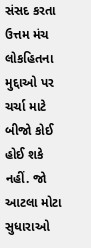સંસદ કરતા ઉત્તમ મંચ લોકહિતના મુદ્દાઓ પર ચર્ચા માટે બીજો કોઈ હોઈ શકે નહીં. જો આટલા મોટા સુધારાઓ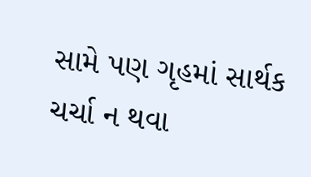સામે પણ ગૃહમાં સાર્થક ચર્ચા ન થવા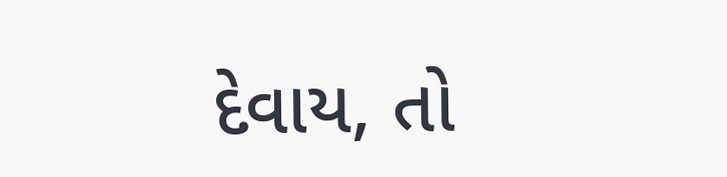દેવાય, તો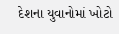દેશના યુવાનોમાં ખોટો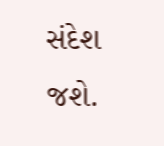સંદેશ જશે.